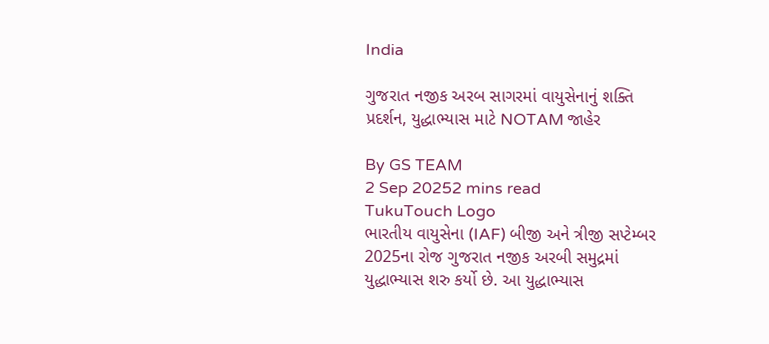India

ગુજરાત નજીક અરબ સાગરમાં વાયુસેનાનું શક્તિ પ્રદર્શન, યુદ્ધાભ્યાસ માટે NOTAM જાહેર

By GS TEAM
2 Sep 20252 mins read
TukuTouch Logo
ભારતીય વાયુસેના (IAF) બીજી અને ત્રીજી સપ્ટેમ્બર 2025ના રોજ ગુજરાત નજીક અરબી સમુદ્રમાં યુદ્ધાભ્યાસ શરુ કર્યો છે. આ યુદ્ધાભ્યાસ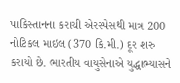પાકિસ્તાનના કરાચી એરસ્પેસથી માત્ર 200 નોટિકલ માઇલ (370 કિ.મી.) દૂર શરુ કરાયો છે. ભારતીય વાયુસેનાએ યુદ્ધાભ્યાસને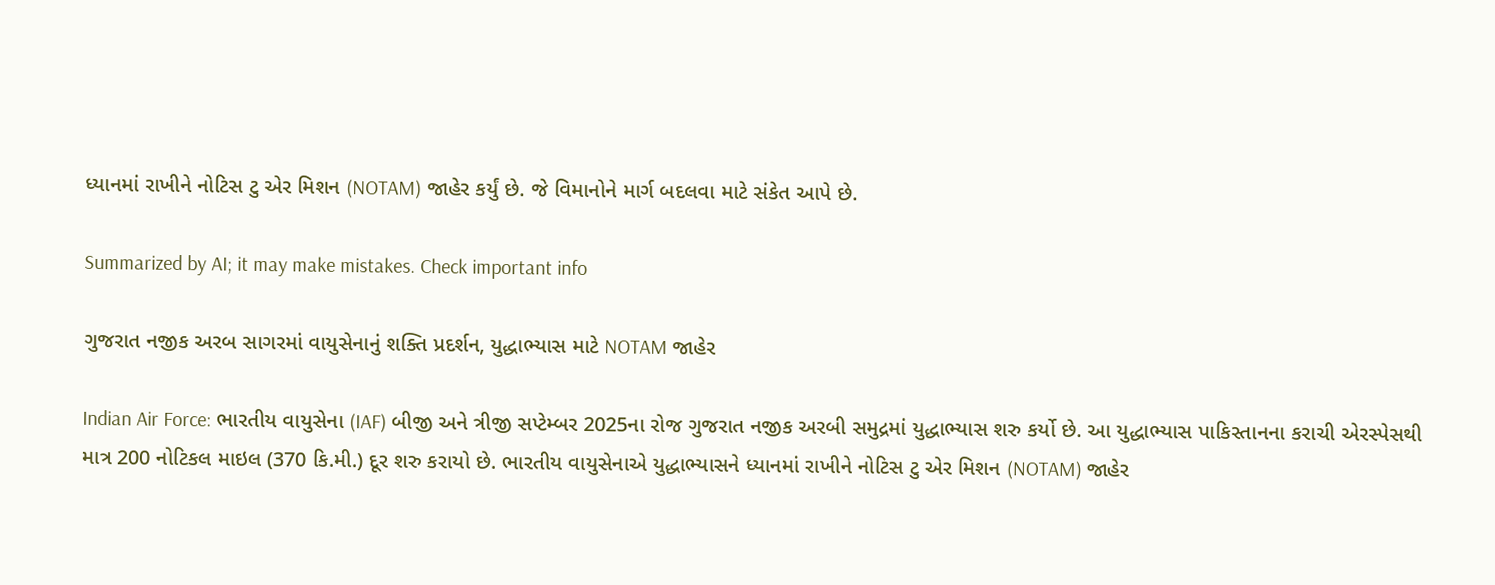ધ્યાનમાં રાખીને નોટિસ ટુ એર મિશન (NOTAM) જાહેર કર્યું છે. જે વિમાનોને માર્ગ બદલવા માટે સંકેત આપે છે.

Summarized by AI; it may make mistakes. Check important info

ગુજરાત નજીક અરબ સાગરમાં વાયુસેનાનું શક્તિ પ્રદર્શન, યુદ્ધાભ્યાસ માટે NOTAM જાહેર

Indian Air Force: ભારતીય વાયુસેના (IAF) બીજી અને ત્રીજી સપ્ટેમ્બર 2025ના રોજ ગુજરાત નજીક અરબી સમુદ્રમાં યુદ્ધાભ્યાસ શરુ કર્યો છે. આ યુદ્ધાભ્યાસ પાકિસ્તાનના કરાચી એરસ્પેસથી માત્ર 200 નોટિકલ માઇલ (370 કિ.મી.) દૂર શરુ કરાયો છે. ભારતીય વાયુસેનાએ યુદ્ધાભ્યાસને ધ્યાનમાં રાખીને નોટિસ ટુ એર મિશન (NOTAM) જાહેર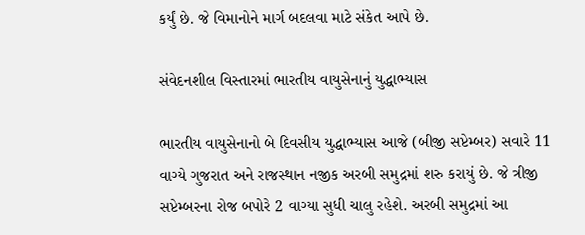કર્યું છે. જે વિમાનોને માર્ગ બદલવા માટે સંકેત આપે છે.

સંવેદનશીલ વિસ્તારમાં ભારતીય વાયુસેનાનું યુદ્ધાભ્યાસ

ભારતીય વાયુસેનાનો બે દિવસીય યુદ્ધાભ્યાસ આજે (બીજી સપ્ટેમ્બર) સવારે 11 વાગ્યે ગુજરાત અને રાજસ્થાન નજીક અરબી સમુદ્રમાં શરુ કરાયું છે. જે ત્રીજી સપ્ટેમ્બરના રોજ બપોરે 2 વાગ્યા સુધી ચાલુ રહેશે. અરબી સમુદ્રમાં આ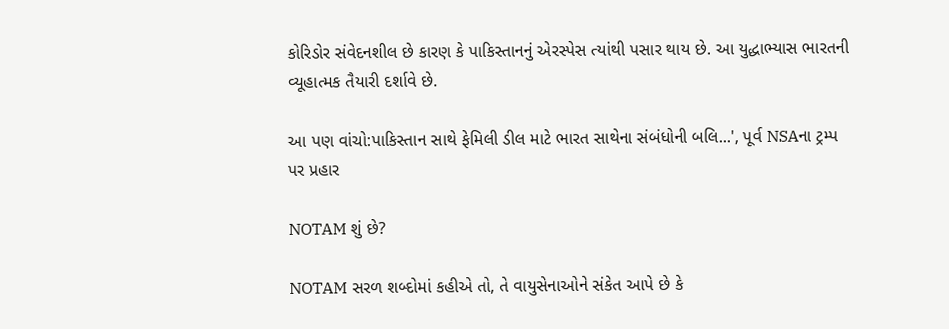કોરિડોર સંવેદનશીલ છે કારણ કે પાકિસ્તાનનું એરસ્પેસ ત્યાંથી પસાર થાય છે. આ યુદ્ધાભ્યાસ ભારતની વ્યૂહાત્મક તૈયારી દર્શાવે છે.

આ પણ વાંચો:પાકિસ્તાન સાથે ફેમિલી ડીલ માટે ભારત સાથેના સંબંધોની બલિ...', પૂર્વ NSAના ટ્રમ્પ પર પ્રહાર

NOTAM શું છે?

NOTAM સરળ શબ્દોમાં કહીએ તો, તે વાયુસેનાઓને સંકેત આપે છે કે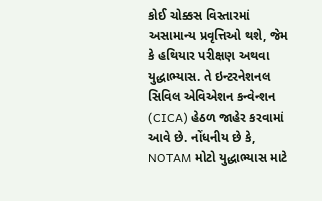કોઈ ચોક્કસ વિસ્તારમાં અસામાન્ય પ્રવૃત્તિઓ થશે, જેમ કે હથિયાર પરીક્ષણ અથવા યુદ્ધાભ્યાસ. તે ઇન્ટરનેશનલ સિવિલ એવિએશન કન્વેન્શન (CICA) હેઠળ જાહેર કરવામાં આવે છે. નોંધનીય છે કે, NOTAM મોટો યુદ્ધાભ્યાસ માટે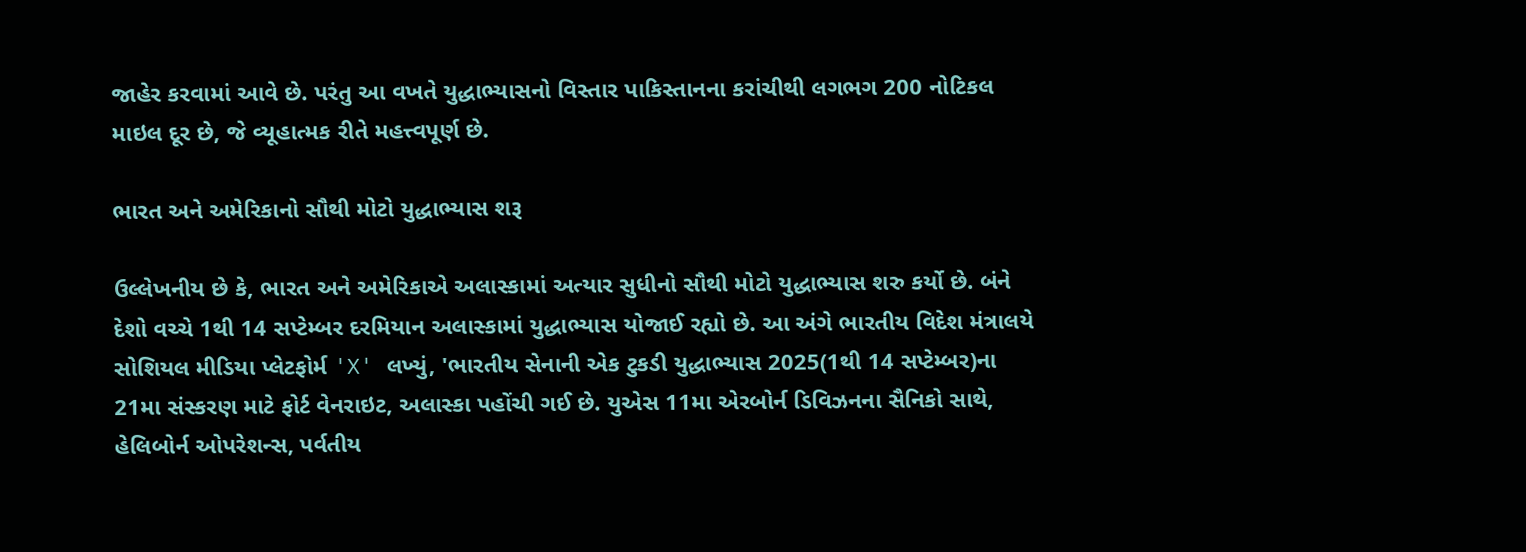જાહેર કરવામાં આવે છે. પરંતુ આ વખતે યુદ્ધાભ્યાસનો વિસ્તાર પાકિસ્તાનના કરાંચીથી લગભગ 200 નોટિકલ માઇલ દૂર છે, જે વ્યૂહાત્મક રીતે મહત્ત્વપૂર્ણ છે.

ભારત અને અમેરિકાનો સૌથી મોટો યુદ્ધાભ્યાસ શરૂ

ઉલ્લેખનીય છે કે, ભારત અને અમેરિકાએ અલાસ્કામાં અત્યાર સુધીનો સૌથી મોટો યુદ્ધાભ્યાસ શરુ કર્યો છે. બંને દેશો વચ્ચે 1થી 14 સપ્ટેમ્બર દરમિયાન અલાસ્કામાં યુદ્ધાભ્યાસ યોજાઈ રહ્યો છે. આ અંગે ભારતીય વિદેશ મંત્રાલયે સોશિયલ મીડિયા પ્લેટફોર્મ 'X' લખ્યું, 'ભારતીય સેનાની એક ટુકડી યુદ્ધાભ્યાસ 2025(1થી 14 સપ્ટેમ્બર)ના 21મા સંસ્કરણ માટે ફોર્ટ વેનરાઇટ, અલાસ્કા પહોંચી ગઈ છે. યુએસ 11મા એરબોર્ન ડિવિઝનના સૈનિકો સાથે, હેલિબોર્ન ઓપરેશન્સ, પર્વતીય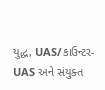યુદ્ધ, UAS/કાઉન્ટર-UAS અને સંયુક્ત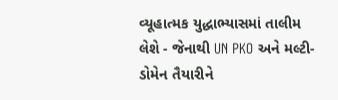વ્યૂહાત્મક યુદ્ધાભ્યાસમાં તાલીમ લેશે - જેનાથી UN PKO અને મલ્ટી-ડોમેન તૈયારીને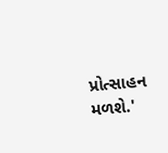પ્રોત્સાહન મળશે.'